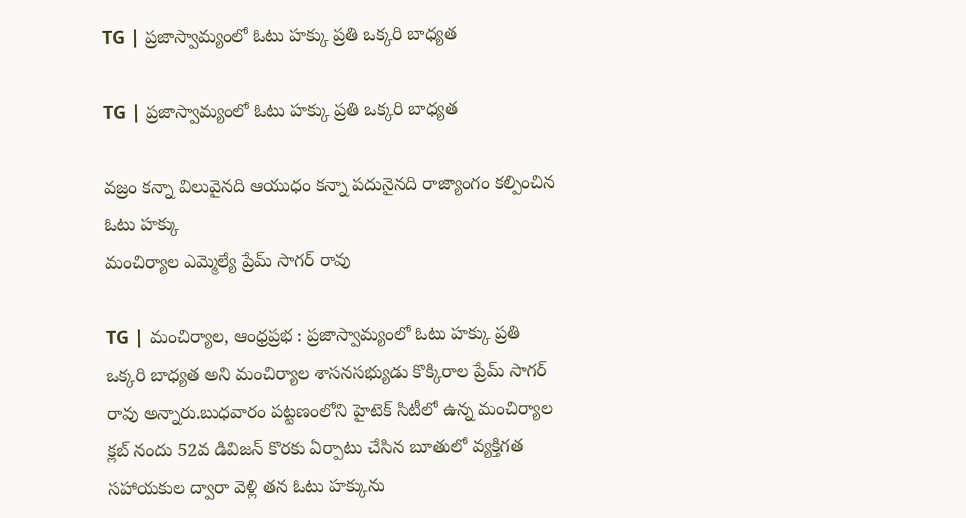TG | ప్రజాస్వామ్యంలో ఓటు హక్కు ప్రతి ఒక్కరి బాధ్యత

TG | ప్రజాస్వామ్యంలో ఓటు హక్కు ప్రతి ఒక్కరి బాధ్యత

వజ్రం కన్నా విలువైనది ఆయుధం కన్నా పదునైనది రాజ్యాంగం కల్పించిన ఓటు హక్కు
మంచిర్యాల ఎమ్మెల్యే ప్రేమ్ సాగర్ రావు

TG | మంచిర్యాల, ఆంధ్రప్రభ : ప్రజాస్వామ్యంలో ఓటు హక్కు ప్రతి ఒక్కరి బాధ్యత అని మంచిర్యాల శాసనసభ్యుడు కొక్కిరాల ప్రేమ్ సాగర్ రావు అన్నారు.బుధవారం పట్టణంలోని హైటెక్ సిటీలో ఉన్న మంచిర్యాల క్లబ్ నందు 52వ డివిజన్ కొరకు ఏర్పాటు చేసిన బూతులో వ్యక్తిగత సహాయకుల ద్వారా వెళ్లి తన ఓటు హక్కును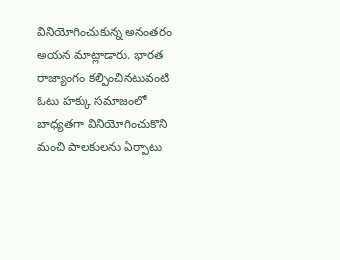వినియోగించుకున్న అనంతరం అయన మాట్లాడారు. భారత రాజ్యాంగం కల్పించినటువంటి ఓటు హక్కు సమాజంలో బాధ్యతగా వినియోగించుకొని మంచి పాలకులను ఏర్పాటు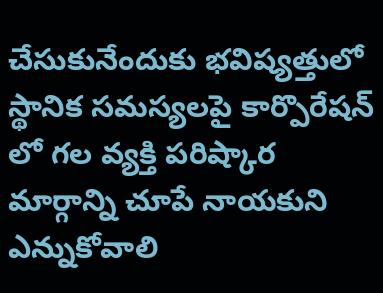చేసుకునేందుకు భవిష్యత్తులో స్థానిక సమస్యలపై కార్పొరేషన్ లో గల వ్యక్తి పరిష్కార మార్గాన్ని చూపే నాయకుని ఎన్నుకోవాలి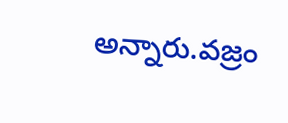అన్నారు.వజ్రం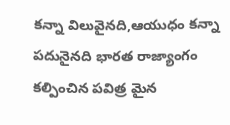కన్నా విలువైనది,ఆయుధం కన్నా పదునైనది భారత రాజ్యాంగం కల్పించిన పవిత్ర మైన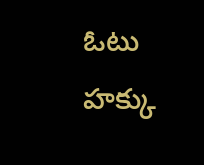ఓటు హక్కు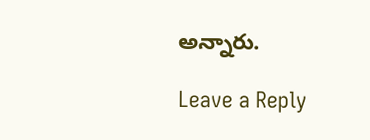అన్నారు.

Leave a Reply